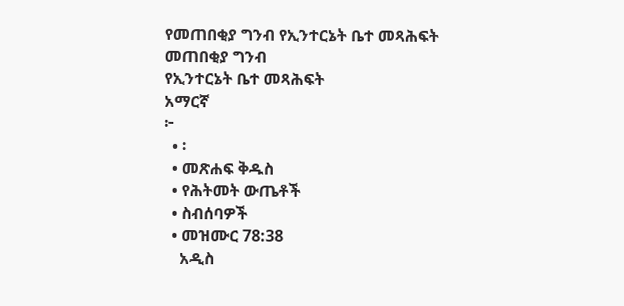የመጠበቂያ ግንብ የኢንተርኔት ቤተ መጻሕፍት
መጠበቂያ ግንብ
የኢንተርኔት ቤተ መጻሕፍት
አማርኛ
፦
  • ፡
  • መጽሐፍ ቅዱስ
  • የሕትመት ውጤቶች
  • ስብሰባዎች
  • መዝሙር 78:38
    አዲስ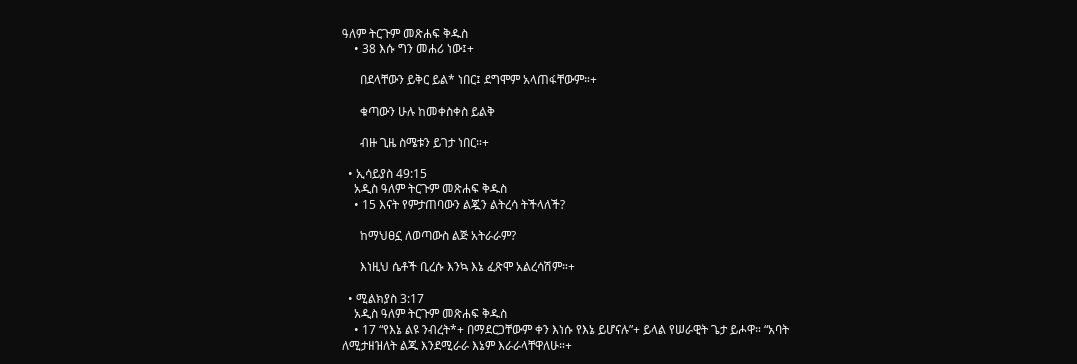ዓለም ትርጉም መጽሐፍ ቅዱስ
    • 38 እሱ ግን መሐሪ ነው፤+

      በደላቸውን ይቅር ይል* ነበር፤ ደግሞም አላጠፋቸውም።+

      ቁጣውን ሁሉ ከመቀስቀስ ይልቅ

      ብዙ ጊዜ ስሜቱን ይገታ ነበር።+

  • ኢሳይያስ 49:15
    አዲስ ዓለም ትርጉም መጽሐፍ ቅዱስ
    • 15 እናት የምታጠባውን ልጇን ልትረሳ ትችላለች?

      ከማህፀኗ ለወጣውስ ልጅ አትራራም?

      እነዚህ ሴቶች ቢረሱ እንኳ እኔ ፈጽሞ አልረሳሽም።+

  • ሚልክያስ 3:17
    አዲስ ዓለም ትርጉም መጽሐፍ ቅዱስ
    • 17 “የእኔ ልዩ ንብረት*+ በማደርጋቸውም ቀን እነሱ የእኔ ይሆናሉ”+ ይላል የሠራዊት ጌታ ይሖዋ። “አባት ለሚታዘዝለት ልጁ እንደሚራራ እኔም እራራላቸዋለሁ።+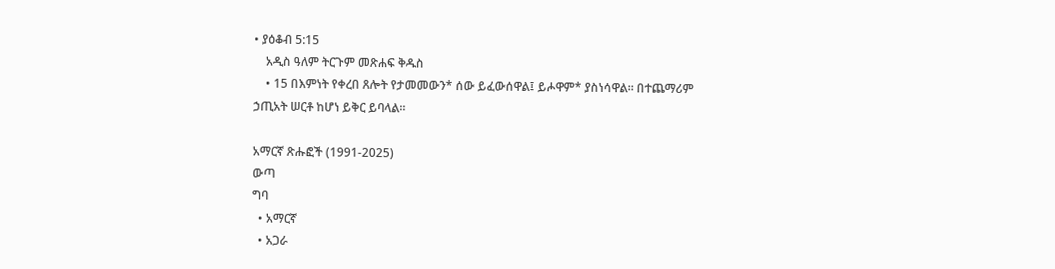• ያዕቆብ 5:15
    አዲስ ዓለም ትርጉም መጽሐፍ ቅዱስ
    • 15 በእምነት የቀረበ ጸሎት የታመመውን* ሰው ይፈውሰዋል፤ ይሖዋም* ያስነሳዋል። በተጨማሪም ኃጢአት ሠርቶ ከሆነ ይቅር ይባላል።

አማርኛ ጽሑፎች (1991-2025)
ውጣ
ግባ
  • አማርኛ
  • አጋራ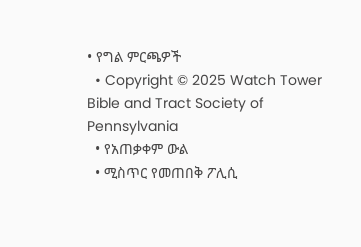• የግል ምርጫዎች
  • Copyright © 2025 Watch Tower Bible and Tract Society of Pennsylvania
  • የአጠቃቀም ውል
  • ሚስጥር የመጠበቅ ፖሊሲ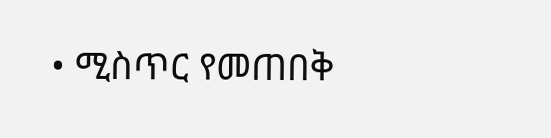• ሚስጥር የመጠበቅ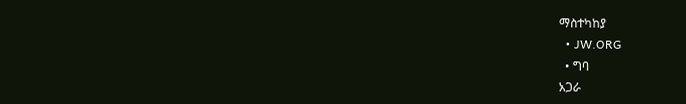ማስተካከያ
  • JW.ORG
  • ግባ
አጋራ